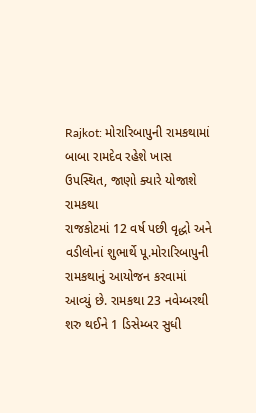Rajkot: મોરારિબાપુની રામકથામાં બાબા રામદેવ રહેશે ખાસ ઉપસ્થિત, જાણો ક્યારે યોજાશે રામકથા
રાજકોટમાં 12 વર્ષ પછી વૃદ્ધો અને વડીલોનાં શુભાર્થે પૂ.મોરારિબાપુની રામકથાનું આયોજન કરવામાં આવ્યું છે. રામકથા 23 નવેમ્બરથી શરુ થઈને 1 ડિસેમ્બર સુધી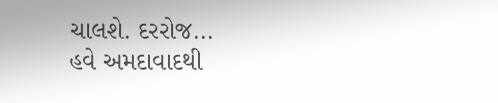ચાલશે. દરરોજ...
હવે અમદાવાદથી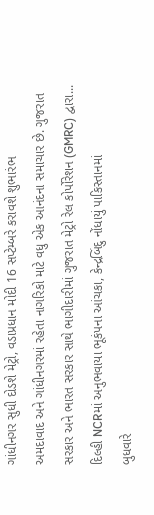ગાંધીનગર સુધી દોડશે મેટ્રો, વડાપ્રધાન મોદી 16 સપ્ટેમ્બરે કરાવશે શુભારંભ
અમદાવાદ અને ગાંધીનગરમાં રહેતા નાગરિકો માટે વધુ એક આનંદના સમાચાર છે. ગુજરાત સરકાર અને ભારત સરકાર સાથે ભાગીદારીમાં ગુજરાત મેટ્રો રેલ કોર્પોરેશન (GMRC) દ્વારા...
દિલ્હી NCRમાં અનુભવાયા ભૂકંપના આંચકા, કેન્દ્રબિંદુ નોંધાયું પાકિસ્તાનમાં
બુધવારે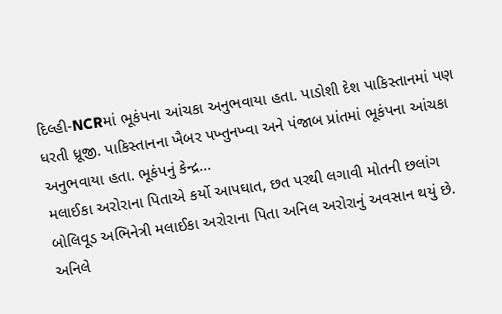દિલ્હી-NCRમાં ભૂકંપના આંચકા અનુભવાયા હતા. પાડોશી દેશ પાકિસ્તાનમાં પણ ધરતી ધ્રૂજી. પાકિસ્તાનના ખૈબર પખ્તુનખ્વા અને પંજાબ પ્રાંતમાં ભૂકંપના આંચકા અનુભવાયા હતા. ભૂકંપનું કેન્દ્ર...
મલાઈકા અરોરાના પિતાએ કર્યો આપઘાત, છત પરથી લગાવી મોતની છલાંગ
બોલિવૂડ અભિનેત્રી મલાઈકા અરોરાના પિતા અનિલ અરોરાનું અવસાન થયું છે. અનિલે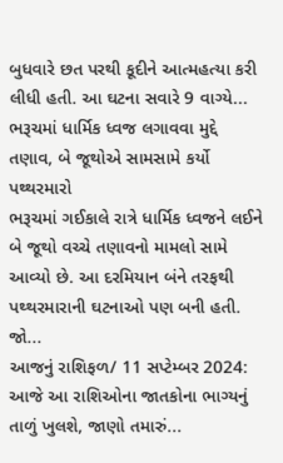બુધવારે છત પરથી કૂદીને આત્મહત્યા કરી લીધી હતી. આ ઘટના સવારે 9 વાગ્યે...
ભરૂચમાં ધાર્મિક ધ્વજ લગાવવા મુદ્દે તણાવ, બે જૂથોએ સામસામે કર્યો પથ્થરમારો
ભરૂચમાં ગઈકાલે રાત્રે ધાર્મિક ધ્વજને લઈને બે જૂથો વચ્ચે તણાવનો મામલો સામે આવ્યો છે. આ દરમિયાન બંને તરફથી પથ્થરમારાની ઘટનાઓ પણ બની હતી. જો...
આજનું રાશિફળ/ 11 સપ્ટેમ્બર 2024: આજે આ રાશિઓના જાતકોના ભાગ્યનું તાળું ખુલશે, જાણો તમારું...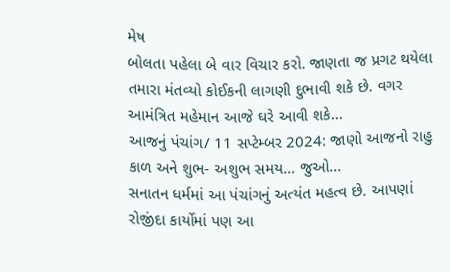મેષ
બોલતા પહેલા બે વાર વિચાર કરો. જાણતા જ પ્રગટ થયેલા તમારા મંતવ્યો કોઈકની લાગણી દુભાવી શકે છે. વગર આમંત્રિત મહેમાન આજે ઘરે આવી શકે...
આજનું પંચાંગ/ 11 સપ્ટેમ્બર 2024: જાણો આજનો રાહુ કાળ અને શુભ- અશુભ સમય… જુઓ...
સનાતન ધર્મમાં આ પંચાંગનું અત્યંત મહત્વ છે. આપણાં રોજીંદા કાર્યોમાં પણ આ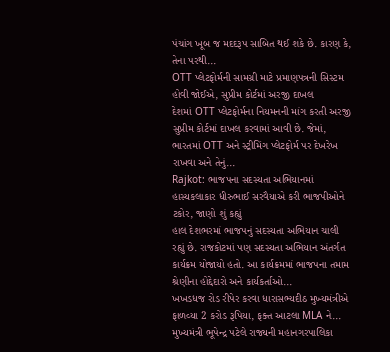પંચાંગ ખૂબ જ મદદરૂપ સાબિત થઈ શકે છે. કારણ કે, તેના પરથી...
OTT પ્લેટફોર્મની સામગ્રી માટે પ્રમાણપત્રની સિસ્ટમ હોવી જોઈએ, સુપ્રીમ કોર્ટમાં અરજી દાખલ
દેશમાં OTT પ્લેટફોર્મના નિયમનની માંગ કરતી અરજી સુપ્રીમ કોર્ટમાં દાખલ કરવામાં આવી છે. જેમાં, ભારતમાં OTT અને સ્ટ્રીમિંગ પ્લેટફોર્મ પર દેખરેખ રાખવા અને તેનું...
Rajkot: ભાજપના સદસ્યતા અભિયાનમાં હાસ્યકલાકાર ધીરુભાઈ સરવૈયાએ કરી ભાજપીઓને ટકોર, જાણો શું કહ્યું
હાલ દેશભરમાં ભાજપનું સદસ્યતા અભિયાન ચાલી રહ્યું છે. રાજકોટમાં પણ સદસ્યતા અભિયાન અંતર્ગત કાર્યક્રમ યોજાયો હતો. આ કાર્યક્રમમાં ભાજપના તમામ શ્રેણીના હોદ્દેદારો અને કાર્યકર્તાઓ...
ખખડધજ રોડ રીપેર કરવા ધારાસભ્યદીઠ મુખ્યમંત્રીએ ફાળવ્યા 2 કરોડ રૂપિયા, ફક્ત આટલા MLA ને...
મુખ્યમંત્રી ભૂપેન્દ્ર પટેલે રાજ્યની મહાનગરપાલિકા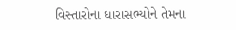વિસ્તારોના ધારાસભ્યોને તેમના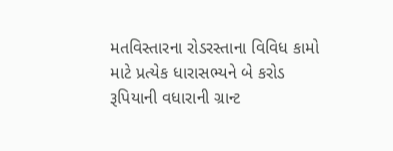મતવિસ્તારના રોડરસ્તાના વિવિધ કામો માટે પ્રત્યેક ધારાસભ્યને બે કરોડ રૂપિયાની વધારાની ગ્રાન્ટ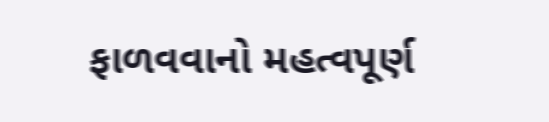ફાળવવાનો મહત્વપૂર્ણ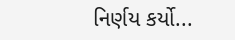નિર્ણય કર્યો...